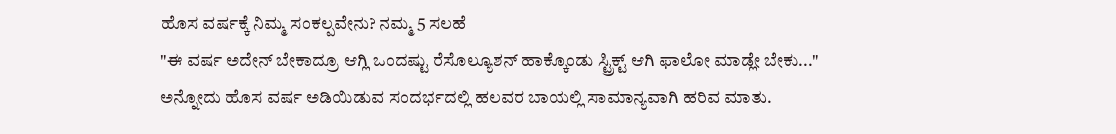ಹೊಸ ವರ್ಷಕ್ಕೆ ನಿಮ್ಮ ಸಂಕಲ್ಪವೇನು? ನಮ್ಮ 5 ಸಲಹೆ
"ಈ ವರ್ಷ ಅದೇನ್ ಬೇಕಾದ್ರೂ ಆಗ್ಲಿ ಒಂದಷ್ಟು ರೆಸೊಲ್ಯೂಶನ್ ಹಾಕ್ಕೊಂಡು ಸ್ಟ್ರಿಕ್ಟ್ ಆಗಿ ಫಾಲೋ ಮಾಡ್ಲೇ ಬೇಕು..." ಅನ್ನೋದು ಹೊಸ ವರ್ಷ ಅಡಿಯಿಡುವ ಸಂದರ್ಭದಲ್ಲಿ ಹಲವರ ಬಾಯಲ್ಲಿ ಸಾಮಾನ್ಯವಾಗಿ ಹರಿವ ಮಾತು.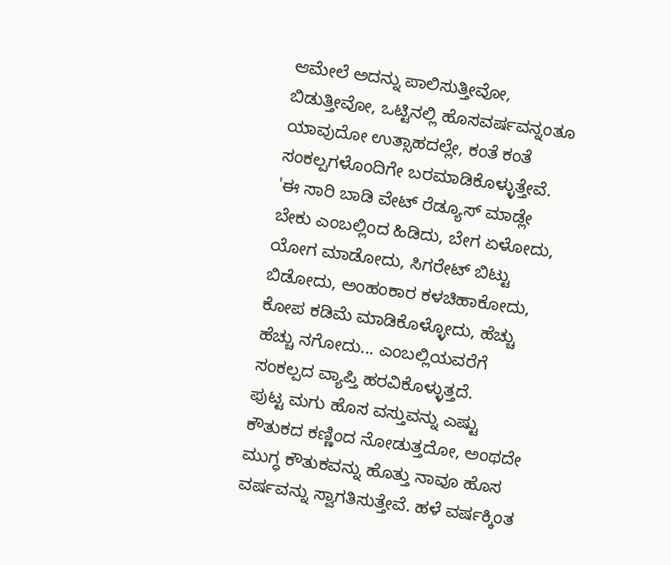ಆಮೇಲೆ ಅದನ್ನು ಪಾಲಿಸುತ್ತೀವೋ, ಬಿಡುತ್ತೀವೋ, ಒಟ್ಟಿನಲ್ಲಿ ಹೊಸವರ್ಷವನ್ನಂತೂ ಯಾವುದೋ ಉತ್ಸಾಹದಲ್ಲೇ, ಕಂತೆ ಕಂತೆ ಸಂಕಲ್ಪಗಳೊಂದಿಗೇ ಬರಮಾಡಿಕೊಳ್ಳುತ್ತೇವೆ.
'ಈ ಸಾರಿ ಬಾಡಿ ವೇಟ್ ರೆಡ್ಯೂಸ್ ಮಾಡ್ಲೇ ಬೇಕು ಎಂಬಲ್ಲಿಂದ ಹಿಡಿದು, ಬೇಗ ಏಳೋದು, ಯೋಗ ಮಾಡೋದು, ಸಿಗರೇಟ್ ಬಿಟ್ಟು ಬಿಡೋದು, ಅಂಹಂಕಾರ ಕಳಚಿಹಾಕೋದು, ಕೋಪ ಕಡಿಮೆ ಮಾಡಿಕೊಳ್ಳೋದು, ಹೆಚ್ಚು ಹೆಚ್ಚು ನಗೋದು... ಎಂಬಲ್ಲಿಯವರೆಗೆ ಸಂಕಲ್ಪದ ವ್ಯಾಪ್ತಿ ಹರವಿಕೊಳ್ಳುತ್ತದೆ.
ಪುಟ್ಟ ಮಗು ಹೊಸ ವಸ್ತುವನ್ನು ಎಷ್ಟು ಕೌತುಕದ ಕಣ್ಣಿಂದ ನೋಡುತ್ತದೋ, ಅಂಥದೇ ಮುಗ್ಧ ಕೌತುಕವನ್ನು ಹೊತ್ತು ನಾವೂ ಹೊಸ ವರ್ಷವನ್ನು ಸ್ವಾಗತಿಸುತ್ತೇವೆ. ಹಳೆ ವರ್ಷಕ್ಕಿಂತ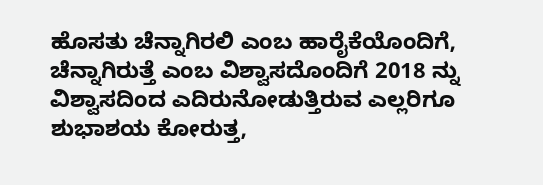ಹೊಸತು ಚೆನ್ನಾಗಿರಲಿ ಎಂಬ ಹಾರೈಕೆಯೊಂದಿಗೆ, ಚೆನ್ನಾಗಿರುತ್ತೆ ಎಂಬ ವಿಶ್ವಾಸದೊಂದಿಗೆ 2018 ನ್ನು ವಿಶ್ವಾಸದಿಂದ ಎದಿರುನೋಡುತ್ತಿರುವ ಎಲ್ಲರಿಗೂ ಶುಭಾಶಯ ಕೋರುತ್ತ,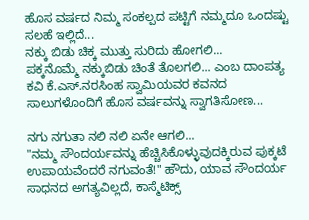ಹೊಸ ವರ್ಷದ ನಿಮ್ಮ ಸಂಕಲ್ಪದ ಪಟ್ಟಿಗೆ ನಮ್ಮದೂ ಒಂದಷ್ಟು ಸಲಹೆ ಇಲ್ಲಿದೆ...
ನಕ್ಕು ಬಿಡು ಚಿಕ್ಕ ಮುತ್ತು ಸುರಿದು ಹೋಗಲಿ...
ಪಕ್ಕನೊಮ್ಮೆ ನಕ್ಕುಬಿಡು ಚಿಂತೆ ತೊಲಗಲಿ... ಎಂಬ ದಾಂಪತ್ಯ ಕವಿ ಕೆ.ಎಸ್.ನರಸಿಂಹ ಸ್ವಾಮಿಯವರ ಕವನದ ಸಾಲುಗಳೊಂದಿಗೆ ಹೊಸ ವರ್ಷವನ್ನು ಸ್ವಾಗತಿಸೋಣ...

ನಗು ನಗುತಾ ನಲಿ ನಲಿ ಏನೇ ಆಗಲಿ...
"ನಮ್ಮ ಸೌಂದರ್ಯವನ್ನು ಹೆಚ್ಚಿಸಿಕೊಳ್ಳುವುದಕ್ಕಿರುವ ಪುಕ್ಕಟೆ ಉಪಾಯವೆಂದರೆ ನಗುವಂತೆ!" ಹೌದು, ಯಾವ ಸೌಂದರ್ಯ ಸಾಧನದ ಅಗತ್ಯವಿಲ್ಲದೆ, ಕಾಸ್ಮೆಟಿಕ್ಸ್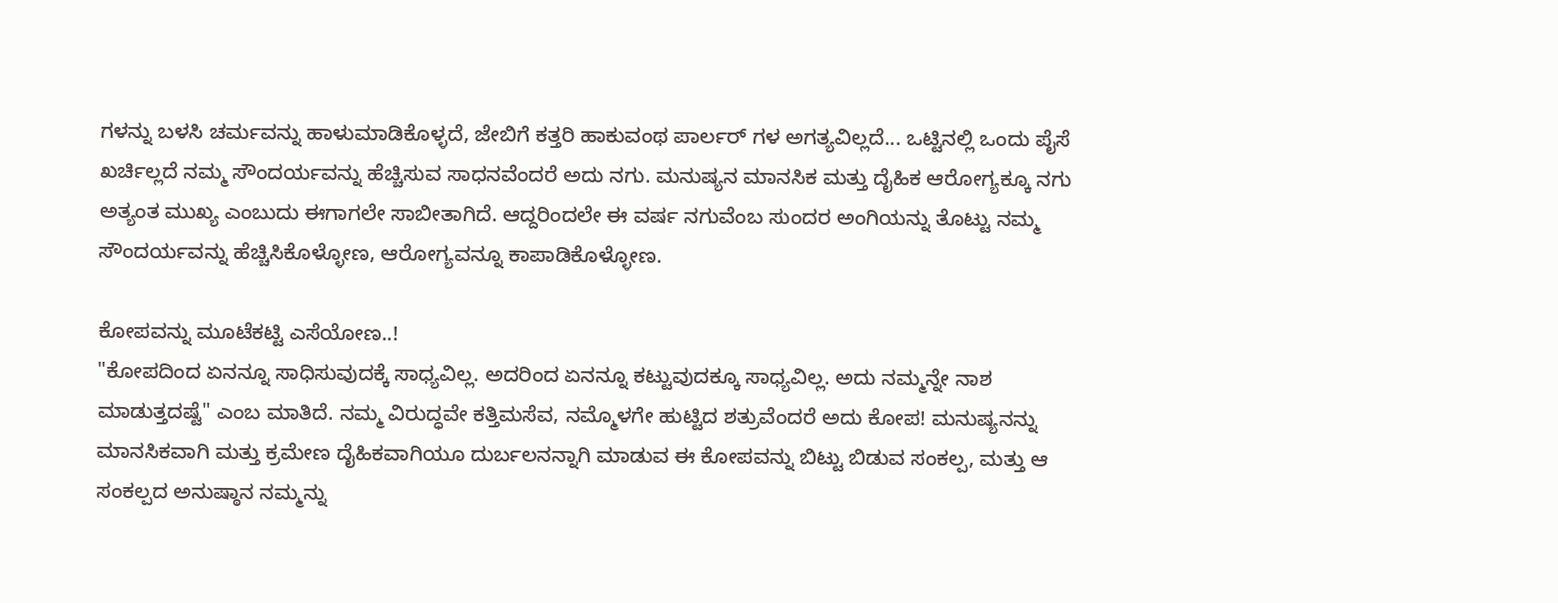ಗಳನ್ನು ಬಳಸಿ ಚರ್ಮವನ್ನು ಹಾಳುಮಾಡಿಕೊಳ್ಳದೆ, ಜೇಬಿಗೆ ಕತ್ತರಿ ಹಾಕುವಂಥ ಪಾರ್ಲರ್ ಗಳ ಅಗತ್ಯವಿಲ್ಲದೆ... ಒಟ್ಟಿನಲ್ಲಿ ಒಂದು ಪೈಸೆ ಖರ್ಚಿಲ್ಲದೆ ನಮ್ಮ ಸೌಂದರ್ಯವನ್ನು ಹೆಚ್ಚಿಸುವ ಸಾಧನವೆಂದರೆ ಅದು ನಗು. ಮನುಷ್ಯನ ಮಾನಸಿಕ ಮತ್ತು ದೈಹಿಕ ಆರೋಗ್ಯಕ್ಕೂ ನಗು ಅತ್ಯಂತ ಮುಖ್ಯ ಎಂಬುದು ಈಗಾಗಲೇ ಸಾಬೀತಾಗಿದೆ. ಆದ್ದರಿಂದಲೇ ಈ ವರ್ಷ ನಗುವೆಂಬ ಸುಂದರ ಅಂಗಿಯನ್ನು ತೊಟ್ಟು ನಮ್ಮ ಸೌಂದರ್ಯವನ್ನು ಹೆಚ್ಚಿಸಿಕೊಳ್ಳೋಣ, ಆರೋಗ್ಯವನ್ನೂ ಕಾಪಾಡಿಕೊಳ್ಳೋಣ.

ಕೋಪವನ್ನು ಮೂಟೆಕಟ್ಟಿ ಎಸೆಯೋಣ..!
"ಕೋಪದಿಂದ ಏನನ್ನೂ ಸಾಧಿಸುವುದಕ್ಕೆ ಸಾಧ್ಯವಿಲ್ಲ. ಅದರಿಂದ ಏನನ್ನೂ ಕಟ್ಟುವುದಕ್ಕೂ ಸಾಧ್ಯವಿಲ್ಲ. ಅದು ನಮ್ಮನ್ನೇ ನಾಶ ಮಾಡುತ್ತದಷ್ಟೆ" ಎಂಬ ಮಾತಿದೆ. ನಮ್ಮ ವಿರುದ್ಧವೇ ಕತ್ತಿಮಸೆವ, ನಮ್ಮೊಳಗೇ ಹುಟ್ಟಿದ ಶತ್ರುವೆಂದರೆ ಅದು ಕೋಪ! ಮನುಷ್ಯನನ್ನು ಮಾನಸಿಕವಾಗಿ ಮತ್ತು ಕ್ರಮೇಣ ದೈಹಿಕವಾಗಿಯೂ ದುರ್ಬಲನನ್ನಾಗಿ ಮಾಡುವ ಈ ಕೋಪವನ್ನು ಬಿಟ್ಟು ಬಿಡುವ ಸಂಕಲ್ಪ, ಮತ್ತು ಆ ಸಂಕಲ್ಪದ ಅನುಷ್ಠಾನ ನಮ್ಮನ್ನು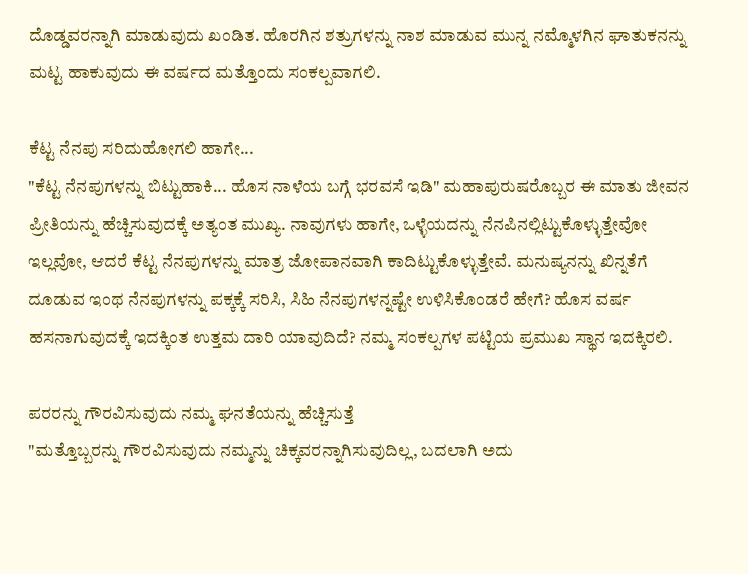ದೊಡ್ಡವರನ್ನಾಗಿ ಮಾಡುವುದು ಖಂಡಿತ. ಹೊರಗಿನ ಶತ್ರುಗಳನ್ನು ನಾಶ ಮಾಡುವ ಮುನ್ನ ನಮ್ಮೊಳಗಿನ ಘಾತುಕನನ್ನು ಮಟ್ಟ ಹಾಕುವುದು ಈ ವರ್ಷದ ಮತ್ತೊಂದು ಸಂಕಲ್ಪವಾಗಲಿ.

ಕೆಟ್ಟ ನೆನಪು ಸರಿದುಹೋಗಲಿ ಹಾಗೇ...
"ಕೆಟ್ಟ ನೆನಪುಗಳನ್ನು ಬಿಟ್ಟುಹಾಕಿ... ಹೊಸ ನಾಳೆಯ ಬಗ್ಗೆ ಭರವಸೆ ಇಡಿ" ಮಹಾಪುರುಷರೊಬ್ಬರ ಈ ಮಾತು ಜೀವನ ಪ್ರೀತಿಯನ್ನು ಹೆಚ್ಚಿಸುವುದಕ್ಕೆ ಅತ್ಯಂತ ಮುಖ್ಯ. ನಾವುಗಳು ಹಾಗೇ, ಒಳ್ಳೆಯದನ್ನು ನೆನಪಿನಲ್ಲಿಟ್ಟುಕೊಳ್ಳುತ್ತೇವೋ ಇಲ್ಲವೋ, ಆದರೆ ಕೆಟ್ಟ ನೆನಪುಗಳನ್ನು ಮಾತ್ರ ಜೋಪಾನವಾಗಿ ಕಾದಿಟ್ಟುಕೊಳ್ಳುತ್ತೇವೆ. ಮನುಷ್ಯನನ್ನು ಖಿನ್ನತೆಗೆ ದೂಡುವ ಇಂಥ ನೆನಪುಗಳನ್ನು ಪಕ್ಕಕ್ಕೆ ಸರಿಸಿ, ಸಿಹಿ ನೆನಪುಗಳನ್ನಷ್ಟೇ ಉಳಿಸಿಕೊಂಡರೆ ಹೇಗೆ? ಹೊಸ ವರ್ಷ ಹಸನಾಗುವುದಕ್ಕೆ ಇದಕ್ಕಿಂತ ಉತ್ತಮ ದಾರಿ ಯಾವುದಿದೆ? ನಮ್ಮ ಸಂಕಲ್ಪಗಳ ಪಟ್ಟಿಯ ಪ್ರಮುಖ ಸ್ಥಾನ ಇದಕ್ಕಿರಲಿ.

ಪರರನ್ನು ಗೌರವಿಸುವುದು ನಮ್ಮ ಘನತೆಯನ್ನು ಹೆಚ್ಚಿಸುತ್ತೆ
"ಮತ್ತೊಬ್ಬರನ್ನು ಗೌರವಿಸುವುದು ನಮ್ಮನ್ನು ಚಿಕ್ಕವರನ್ನಾಗಿಸುವುದಿಲ್ಲ, ಬದಲಾಗಿ ಅದು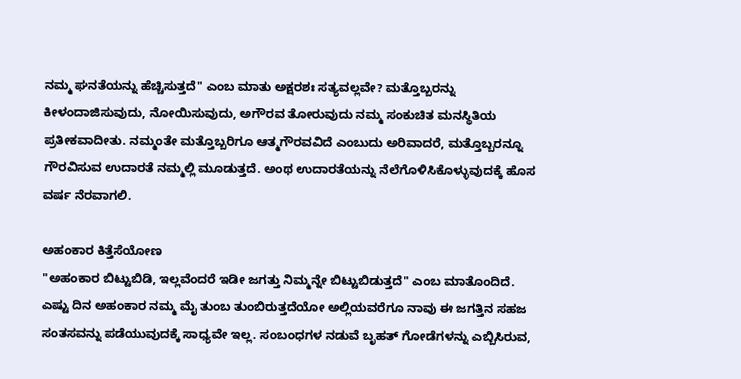ನಮ್ಮ ಘನತೆಯನ್ನು ಹೆಚ್ಚಿಸುತ್ತದೆ" ಎಂಬ ಮಾತು ಅಕ್ಷರಶಃ ಸತ್ಯವಲ್ಲವೇ? ಮತ್ತೊಬ್ಬರನ್ನು ಕೀಳಂದಾಜಿಸುವುದು, ನೋಯಿಸುವುದು, ಅಗೌರವ ತೋರುವುದು ನಮ್ಮ ಸಂಕುಚಿತ ಮನಸ್ಥಿತಿಯ ಪ್ರತೀಕವಾದೀತು. ನಮ್ಮಂತೇ ಮತ್ತೊಬ್ಬರಿಗೂ ಆತ್ಮಗೌರವವಿದೆ ಎಂಬುದು ಅರಿವಾದರೆ, ಮತ್ತೊಬ್ಬರನ್ನೂ ಗೌರವಿಸುವ ಉದಾರತೆ ನಮ್ಮಲ್ಲಿ ಮೂಡುತ್ತದೆ. ಅಂಥ ಉದಾರತೆಯನ್ನು ನೆಲೆಗೊಳಿಸಿಕೊಳ್ಳುವುದಕ್ಕೆ ಹೊಸ ವರ್ಷ ನೆರವಾಗಲಿ.

ಅಹಂಕಾರ ಕಿತ್ತೆಸೆಯೋಣ
"ಅಹಂಕಾರ ಬಿಟ್ಟುಬಿಡಿ, ಇಲ್ಲವೆಂದರೆ ಇಡೀ ಜಗತ್ತು ನಿಮ್ಮನ್ನೇ ಬಿಟ್ಟುಬಿಡುತ್ತದೆ" ಎಂಬ ಮಾತೊಂದಿದೆ. ಎಷ್ಟು ದಿನ ಅಹಂಕಾರ ನಮ್ಮ ಮೈ ತುಂಬ ತುಂಬಿರುತ್ತದೆಯೋ ಅಲ್ಲಿಯವರೆಗೂ ನಾವು ಈ ಜಗತ್ತಿನ ಸಹಜ ಸಂತಸವನ್ನು ಪಡೆಯುವುದಕ್ಕೆ ಸಾಧ್ಯವೇ ಇಲ್ಲ. ಸಂಬಂಧಗಳ ನಡುವೆ ಬೃಹತ್ ಗೋಡೆಗಳನ್ನು ಎಬ್ಬಿಸಿರುವ,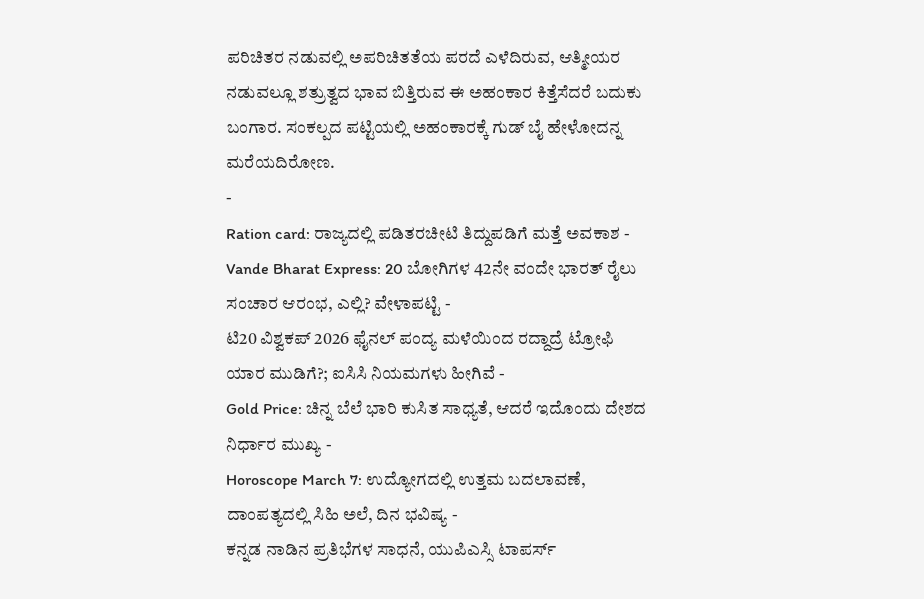ಪರಿಚಿತರ ನಡುವಲ್ಲಿ ಅಪರಿಚಿತತೆಯ ಪರದೆ ಎಳೆದಿರುವ, ಆತ್ಮೀಯರ ನಡುವಲ್ಲೂ ಶತ್ರುತ್ವದ ಭಾವ ಬಿತ್ತಿರುವ ಈ ಅಹಂಕಾರ ಕಿತ್ತೆಸೆದರೆ ಬದುಕು ಬಂಗಾರ. ಸಂಕಲ್ಪದ ಪಟ್ಟಿಯಲ್ಲಿ ಅಹಂಕಾರಕ್ಕೆ ಗುಡ್ ಬೈ ಹೇಳೋದನ್ನ ಮರೆಯದಿರೋಣ.
-
Ration card: ರಾಜ್ಯದಲ್ಲಿ ಪಡಿತರಚೀಟಿ ತಿದ್ದುಪಡಿಗೆ ಮತ್ತೆ ಅವಕಾಶ -
Vande Bharat Express: 20 ಬೋಗಿಗಳ 42ನೇ ವಂದೇ ಭಾರತ್ ರೈಲು ಸಂಚಾರ ಆರಂಭ, ಎಲ್ಲಿ? ವೇಳಾಪಟ್ಟಿ -
ಟಿ20 ವಿಶ್ವಕಪ್ 2026 ಫೈನಲ್ ಪಂದ್ಯ ಮಳೆಯಿಂದ ರದ್ದಾದ್ರೆ ಟ್ರೋಫಿ ಯಾರ ಮುಡಿಗೆ?; ಐಸಿಸಿ ನಿಯಮಗಳು ಹೀಗಿವೆ -
Gold Price: ಚಿನ್ನ ಬೆಲೆ ಭಾರಿ ಕುಸಿತ ಸಾಧ್ಯತೆ, ಆದರೆ ಇದೊಂದು ದೇಶದ ನಿರ್ಧಾರ ಮುಖ್ಯ -
Horoscope March 7: ಉದ್ಯೋಗದಲ್ಲಿ ಉತ್ತಮ ಬದಲಾವಣೆ, ದಾಂಪತ್ಯದಲ್ಲಿ ಸಿಹಿ ಅಲೆ, ದಿನ ಭವಿಷ್ಯ -
ಕನ್ನಡ ನಾಡಿನ ಪ್ರತಿಭೆಗಳ ಸಾಧನೆ, ಯುಪಿಎಸ್ಸಿ ಟಾಪರ್ಸ್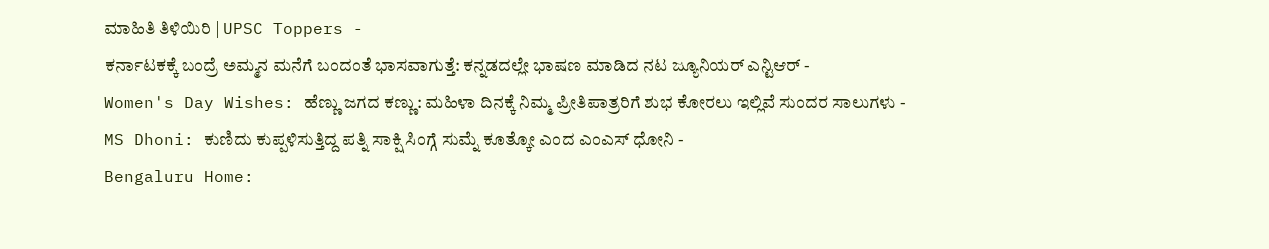ಮಾಹಿತಿ ತಿಳಿಯಿರಿ | UPSC Toppers -
ಕರ್ನಾಟಕಕ್ಕೆ ಬಂದ್ರೆ ಅಮ್ಮನ ಮನೆಗೆ ಬಂದಂತೆ ಭಾಸವಾಗುತ್ತೆ: ಕನ್ನಡದಲ್ಲೇ ಭಾಷಣ ಮಾಡಿದ ನಟ ಜ್ಯೂನಿಯರ್ ಎನ್ಟಿಆರ್ -
Women's Day Wishes: ಹೆಣ್ಣು ಜಗದ ಕಣ್ಣು: ಮಹಿಳಾ ದಿನಕ್ಕೆ ನಿಮ್ಮ ಪ್ರೀತಿಪಾತ್ರರಿಗೆ ಶುಭ ಕೋರಲು ಇಲ್ಲಿವೆ ಸುಂದರ ಸಾಲುಗಳು -
MS Dhoni: ಕುಣಿದು ಕುಪ್ಪಳಿಸುತ್ತಿದ್ದ ಪತ್ನಿ ಸಾಕ್ಷಿ ಸಿಂಗ್ಗೆ ಸುಮ್ನೆ ಕೂತ್ಕೋ ಎಂದ ಎಂಎಸ್ ಧೋನಿ -
Bengaluru Home: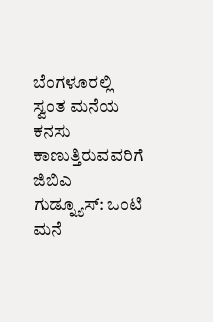ಬೆಂಗಳೂರಲ್ಲಿ ಸ್ವಂತ ಮನೆಯ ಕನಸು ಕಾಣುತ್ತಿರುವವರಿಗೆ ಜಿಬಿಎ ಗುಡ್ನ್ಯೂಸ್: ಒಂಟಿ ಮನೆ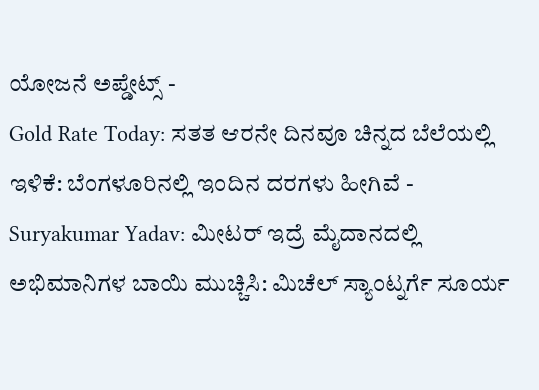ಯೋಜನೆ ಅಪ್ಡೇಟ್ಸ್ -
Gold Rate Today: ಸತತ ಆರನೇ ದಿನವೂ ಚಿನ್ನದ ಬೆಲೆಯಲ್ಲಿ ಇಳಿಕೆ: ಬೆಂಗಳೂರಿನಲ್ಲಿ ಇಂದಿನ ದರಗಳು ಹೀಗಿವೆ -
Suryakumar Yadav: ಮೀಟರ್ ಇದ್ರೆ ಮೈದಾನದಲ್ಲಿ ಅಭಿಮಾನಿಗಳ ಬಾಯಿ ಮುಚ್ಚಿಸಿ: ಮಿಚೆಲ್ ಸ್ಯಾಂಟ್ನರ್ಗೆ ಸೂರ್ಯ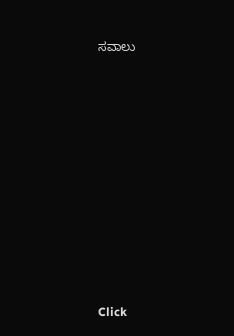ಸವಾಲು












Click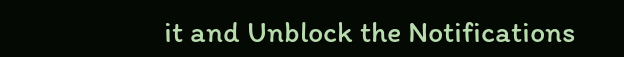it and Unblock the Notifications